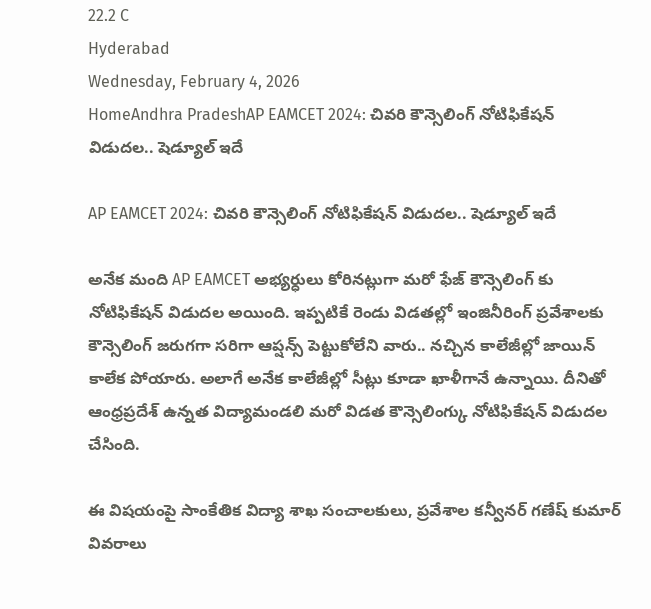22.2 C
Hyderabad
Wednesday, February 4, 2026
HomeAndhra PradeshAP EAMCET 2024: చివరి కౌన్సెలింగ్ నోటిఫికేషన్ విడుదల.. షెడ్యూల్ ఇదే

AP EAMCET 2024: చివరి కౌన్సెలింగ్ నోటిఫికేషన్ విడుదల.. షెడ్యూల్ ఇదే

అనేక మంది AP EAMCET అభ్యర్ధులు కోరినట్లుగా మరో ఫేజ్ కౌన్సెలింగ్ కు నోటిఫికేషన్ విడుదల అయింది. ఇప్పటికే రెండు విడతల్లో ఇంజినీరింగ్ ప్రవేశాలకు కౌన్సెలింగ్ జరుగగా సరిగా ఆప్షన్స్ పెట్టుకోలేని వారు.. నచ్చిన కాలేజీల్లో జాయిన్ కాలేక పోయారు. అలాగే అనేక కాలేజీల్లో సీట్లు కూడా ఖాళీగానే ఉన్నాయి. దీనితో ఆంధ్రప్రదేశ్ ఉన్నత విద్యామండలి మరో విడత కౌన్సెలింగ్కు నోటిఫికేషన్ విడుదల చేసింది.

ఈ విషయంపై సాంకేతిక విద్యా శాఖ సంచాలకులు, ప్రవేశాల కన్వీనర్ గణేష్ కుమార్ వివరాలు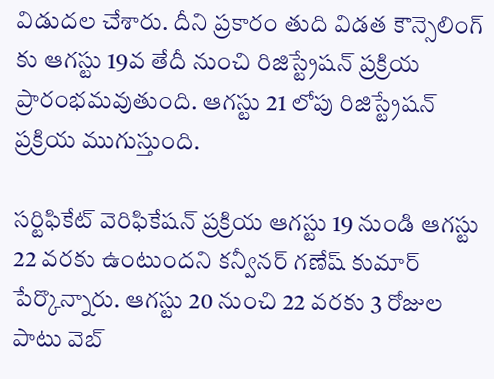విడుదల చేశారు. దీని ప్రకారం తుది విడత కౌన్సెలింగ్ కు ఆగస్టు 19వ తేదీ నుంచి రిజిస్ట్రేషన్ ప్రక్రియ ప్రారంభమవుతుంది. ఆగస్టు 21 లోపు రిజిస్ట్రేషన్ ప్రక్రియ ముగుస్తుంది.

సర్టిఫికేట్ వెరిఫికేషన్ ప్రక్రియ ఆగస్టు 19 నుండి ఆగస్టు 22 వరకు ఉంటుందని కన్వీనర్ గణేష్ కుమార్ పేర్కొన్నారు. ఆగస్టు 20 నుంచి 22 వరకు 3 రోజుల పాటు వెబ్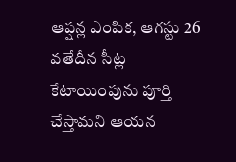ఆప్షన్ల ఎంపిక, ఆగస్టు 26 వతేదీన సీట్ల కేటాయింపును పూర్తి చేస్తామని ఆయన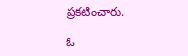ప్రకటించారు.

ఓ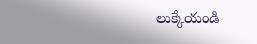లుక్కేయండి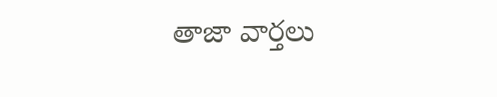తాజా వార్తలు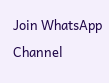Join WhatsApp Channel